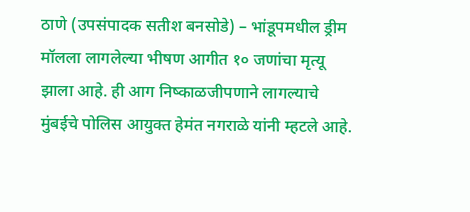ठाणे (उपसंपादक सतीश बनसोडे) – भांडूपमधील ड्रीम मॉलला लागलेल्या भीषण आगीत १० जणांचा मृत्यू झाला आहे. ही आग निष्काळजीपणाने लागल्याचे मुंबईचे पोलिस आयुक्त हेमंत नगराळे यांनी म्हटले आहे.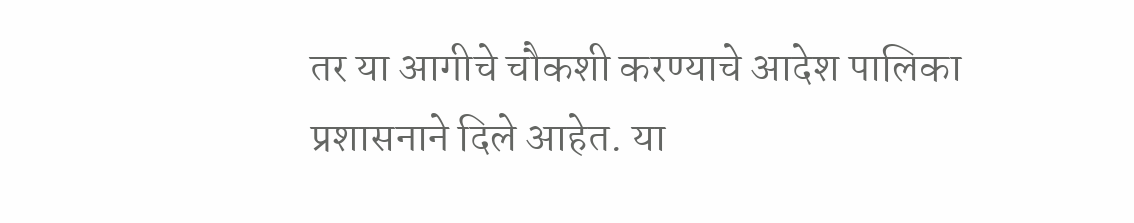तर या आगीचे चौकशी करण्याचे आदेश पालिका प्रशासनाने दिले आहेत. या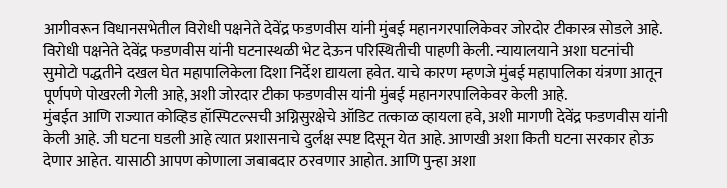आगीवरून विधानसभेतील विरोधी पक्षनेते देवेंद्र फडणवीस यांनी मुंबई महानगरपालिकेवर जोरदोर टीकास्त्र सोडले आहे.
विरोधी पक्षनेते देवेंद्र फडणवीस यांनी घटनास्थळी भेट देऊन परिस्थितीची पाहणी केली. न्यायालयाने अशा घटनांची सुमोटो पद्धतीने दखल घेत महापालिकेला दिशा निर्देश द्यायला हवेत. याचे कारण म्हणजे मुंबई महापालिका यंत्रणा आतून पूर्णपणे पोखरली गेली आहे, अशी जोरदार टीका फडणवीस यांनी मुंबई महानगरपालिकेवर केली आहे.
मुंबईत आणि राज्यात कोव्हिड हॉस्पिटल्सची अग्निसुरक्षेचे ऑडिट तत्काळ व्हायला हवे, अशी मागणी देवेंद्र फडणवीस यांनी केली आहे. जी घटना घडली आहे त्यात प्रशासनाचे दुर्लक्ष स्पष्ट दिसून येत आहे. आणखी अशा किती घटना सरकार होऊ देणार आहेत. यासाठी आपण कोणाला जबाबदार ठरवणार आहोत. आणि पुन्हा अशा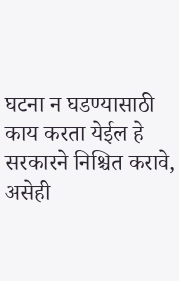घटना न घडण्यासाठी काय करता येईल हे सरकारने निश्चित करावे, असेही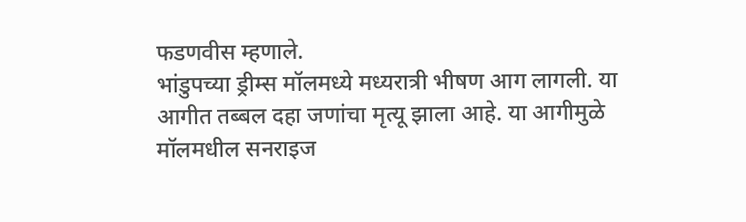फडणवीस म्हणाले.
भांडुपच्या ड्रीम्स मॉलमध्ये मध्यरात्री भीषण आग लागली. या आगीत तब्बल दहा जणांचा मृत्यू झाला आहे. या आगीमुळे मॉलमधील सनराइज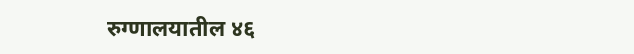रुग्णालयातील ४६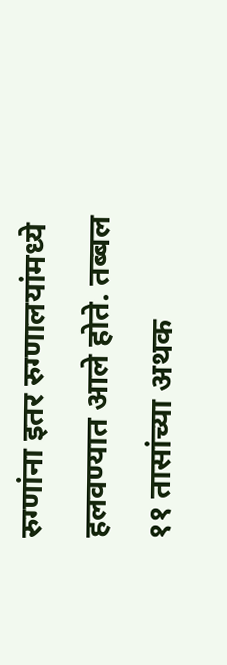रुग्णांना इतर रुग्णालयांमध्ये हलवण्यात आले होते. तब्बल ११ तासांच्या अथक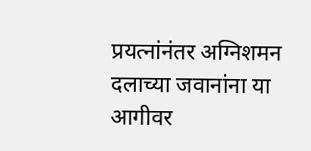प्रयत्नांनंतर अग्निशमन दलाच्या जवानांना या आगीवर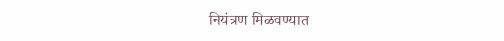नियंत्रण मिळवण्यात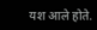यश आले होते.